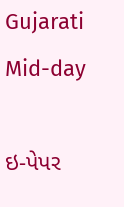Gujarati Mid-day

ઇ-પેપર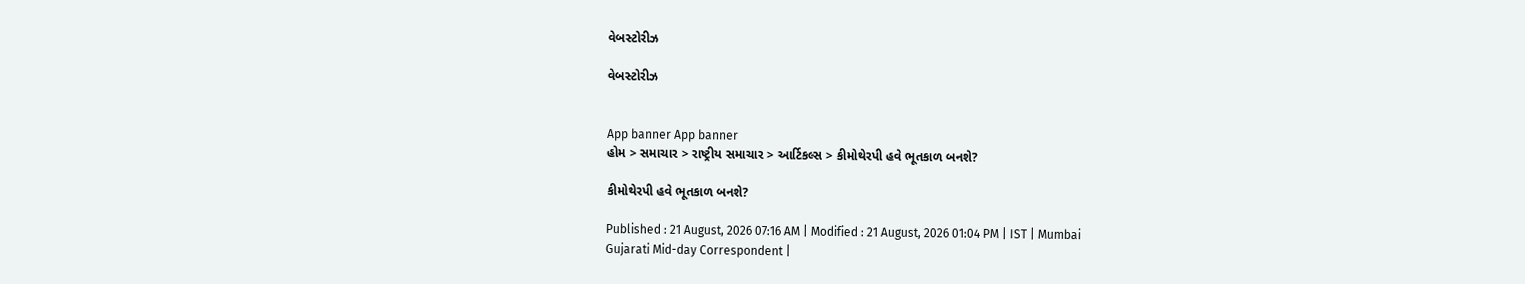વેબસ્ટોરીઝ

વેબસ્ટોરીઝ


App banner App banner
હોમ > સમાચાર > રાષ્ટ્રીય સમાચાર > આર્ટિકલ્સ > કીમોથેરપી હવે ભૂતકાળ બનશે?

કીમોથેરપી હવે ભૂતકાળ બનશે?

Published : 21 August, 2026 07:16 AM | Modified : 21 August, 2026 01:04 PM | IST | Mumbai
Gujarati Mid-day Correspondent |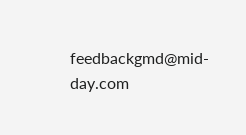feedbackgmd@mid-day.com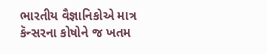ભારતીય વૈજ્ઞાનિકોએ માત્ર કૅન્સરના કોષોને જ ખતમ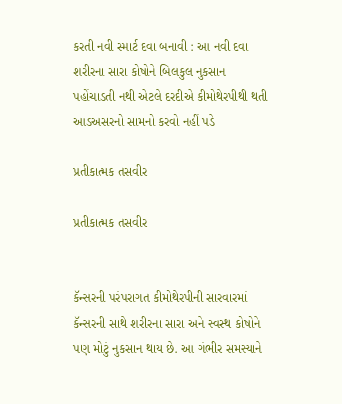કરતી નવી સ્માર્ટ દવા બનાવી : આ નવી દવા શરીરના સારા કોષોને બિલકુલ નુકસાન પહોંચાડતી નથી એટલે દરદીએ કીમોથેરપીથી થતી આડઅસરનો સામનો કરવો નહીં પડે

પ્રતીકાત્મક તસવીર

પ્રતીકાત્મક તસવીર


કૅન્સરની પરંપરાગત કીમોથેરપીની સારવારમાં કૅન્સરની સાથે શરીરના સારા અને સ્વસ્થ કોષોને પણ મોટું નુકસાન થાય છે. આ ગંભીર સમસ્યાને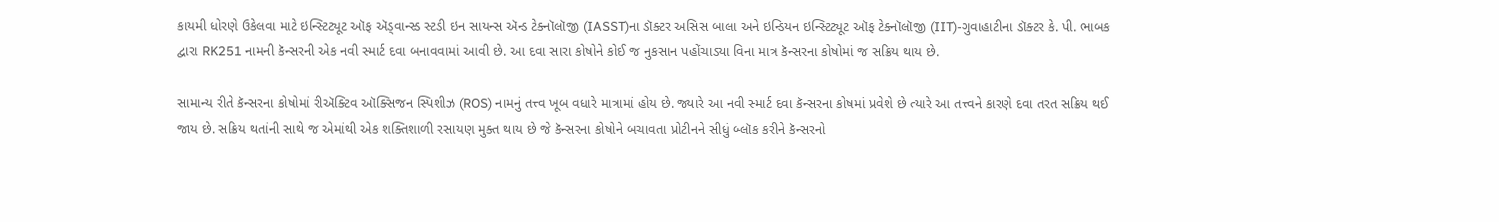કાયમી ધોરણે ઉકેલવા માટે ઇન્સ્ટિટ્યૂટ ઑફ ઍડ્વાન્સ્ડ સ્ટડી ઇન સાયન્સ ઍન્ડ ટેક્નૉલૉજી (IASST)ના ડૉક્ટર અસિસ બાલા અને ઇન્ડિયન ઇન્સ્ટિટ્યૂટ ઑફ ટેક્નૉલૉજી (IIT)-ગુવાહાટીના ડૉક્ટર કે. પી. ભાબક દ્વારા RK251 નામની કૅન્સરની એક નવી સ્માર્ટ દવા બનાવવામાં આવી છે. આ દવા સારા કોષોને કોઈ જ નુકસાન પહોંચાડ્યા વિના માત્ર કૅન્સરના કોષોમાં જ સક્રિય થાય છે.

સામાન્ય રીતે કૅન્સરના કોષોમાં રીઍક્ટિવ ઑક્સિજન સ્પિશીઝ (ROS) નામનું તત્ત્વ ખૂબ વધારે માત્રામાં હોય છે. જ્યારે આ નવી સ્માર્ટ દવા કૅન્સરના કોષમાં પ્રવેશે છે ત્યારે આ તત્ત્વને કારણે દવા તરત સક્રિય થઈ જાય છે. સક્રિય થતાંની સાથે જ એમાંથી એક શક્તિશાળી રસાયણ મુક્ત થાય છે જે કૅન્સરના કોષોને બચાવતા પ્રોટીનને સીધું બ્લૉક કરીને કૅન્સરનો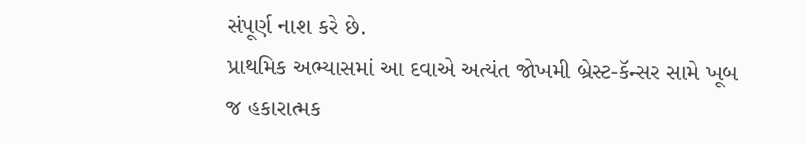સંપૂર્ણ નાશ કરે છે.
પ્રાથમિક અભ્યાસમાં આ દવાએ અત્યંત જોખમી બ્રેસ્ટ-કૅન્સર સામે ખૂબ જ હકારાત્મક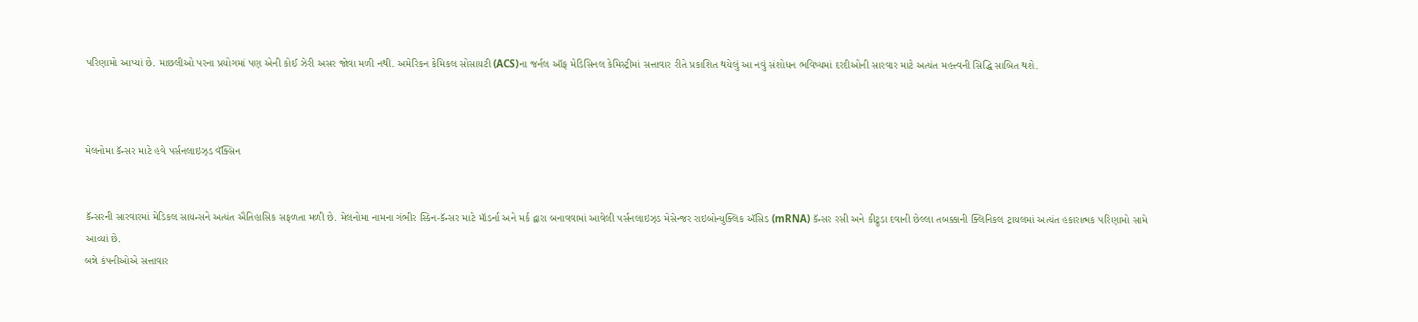પરિણામો આપ્યાં છે. માછલીઓ પરના પ્રયોગમાં પણ એની કોઈ ઝેરી અસર જોવા મળી નથી. અમેરિકન કેમિકલ સોસાયટી (ACS)ના જર્નલ ઑફ મેડિસિનલ કેમિસ્ટ્રીમાં સત્તાવાર રીતે પ્રકાશિત થયેલું આ નવું સંશોધન ભવિષ્યમાં દરદીઓની સારવાર માટે અત્યંત મહત્ત્વની સિદ્ધિ સાબિત થશે.



મેલનોમા કૅન્સર માટે હવે પર્સનલાઇઝ્‌ડ વૅક્સિન


કૅન્સરની સારવારમાં મેડિકલ સાયન્સને અત્યંત ઐતિહાસિક સફળતા મળી છે. મેલનોમા નામના ગંભીર સ્કિન-કૅન્સર માટે મૉડર્ના અને મર્ક દ્વારા બનાવવામાં આવેલી પર્સનલાઇઝ્ડ મેસેન્જર રાઇબોન્યુક્લિક ઍસિડ (mRNA) કૅન્સર રસી અને કીટ્રુડા દવાની છેલ્લા તબક્કાની ક્લિનિકલ ટ્રાયલમાં અત્યંત હકારાત્મક પરિણામો સામે આવ્યાં છે.
બન્ને કંપનીઓએ સત્તાવાર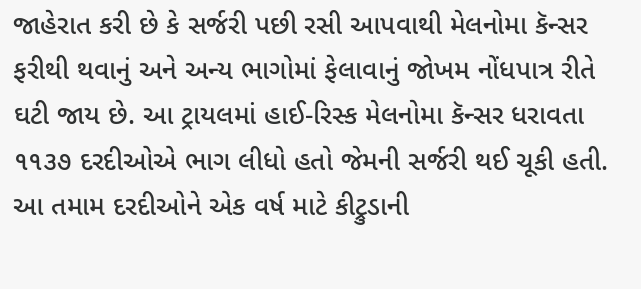જાહેરાત કરી છે કે સર્જરી પછી રસી આપવાથી મેલનોમા કૅન્સર ફરીથી થવાનું અને અન્ય ભાગોમાં ફેલાવાનું જોખમ નોંધપાત્ર રીતે ઘટી જાય છે. આ ટ્રાયલમાં હાઈ-રિસ્ક મેલનોમા કૅન્સર ધરાવતા ૧૧૩૭ દરદીઓએ ભાગ લીધો હતો જેમની સર્જરી થઈ ચૂકી હતી. આ તમામ દરદીઓને એક વર્ષ માટે કીટ્રુડાની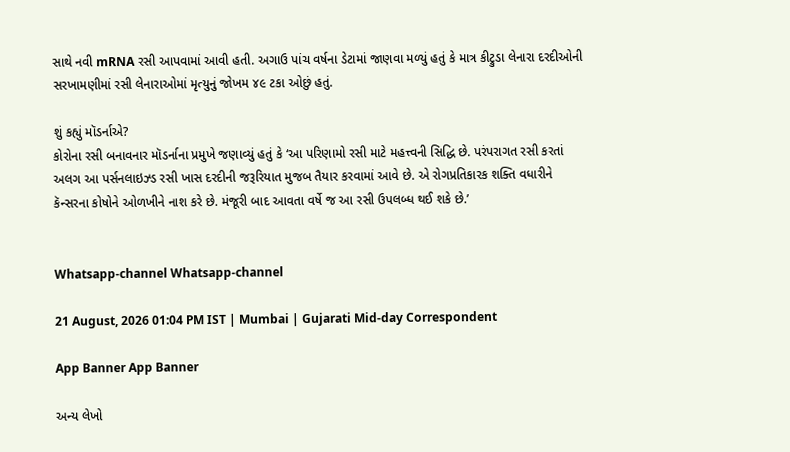સાથે નવી mRNA રસી આપવામાં આવી હતી. અગાઉ પાંચ વર્ષના ડેટામાં જાણવા મળ્યું હતું કે માત્ર કીટ્રુડા લેનારા દરદીઓની સરખામણીમાં રસી લેનારાઓમાં મૃત્યુનું જોખમ ૪૯ ટકા ઓછું હતું.

શું કહ્યું મૉડર્નાએ?
કોરોના રસી બનાવનાર મૉડર્નાના પ્રમુખે જણાવ્યું હતું કે ‘આ પરિણામો રસી માટે મહત્ત્વની સિદ્ધિ છે. પરંપરાગત રસી કરતાં અલગ આ પર્સનલાઇઝ્ડ રસી ખાસ દરદીની જરૂરિયાત મુજબ તૈયાર કરવામાં આવે છે. એ રોગપ્રતિકારક શક્તિ વધારીને કૅન્સરના કોષોને ઓળખીને નાશ કરે છે. મંજૂરી બાદ આવતા વર્ષે જ આ રસી ઉપલબ્ધ થઈ શકે છે.’


Whatsapp-channel Whatsapp-channel

21 August, 2026 01:04 PM IST | Mumbai | Gujarati Mid-day Correspondent

App Banner App Banner

અન્ય લેખો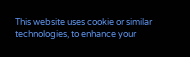This website uses cookie or similar technologies, to enhance your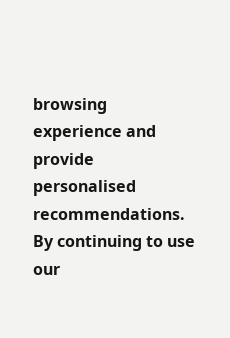browsing experience and provide personalised recommendations. By continuing to use our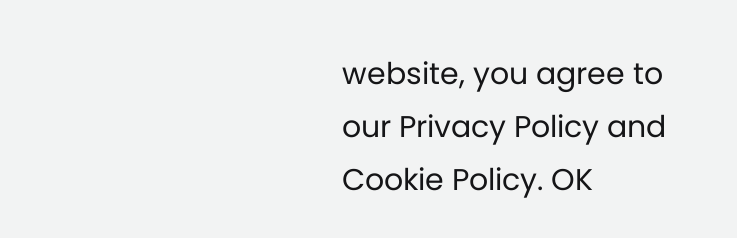website, you agree to our Privacy Policy and Cookie Policy. OK